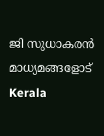ജി സുധാകരന്‍ മാധ്യമങ്ങളോട്
Kerala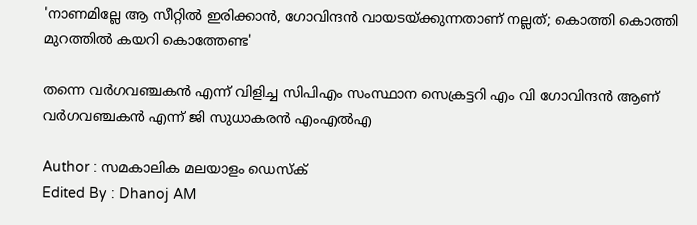'നാണമില്ലേ ആ സീറ്റില്‍ ഇരിക്കാന്‍, ഗോവിന്ദന്‍ വായടയ്ക്കുന്നതാണ് നല്ലത്; കൊത്തി കൊത്തി മുറത്തില്‍ കയറി കൊത്തേണ്ട'

തന്നെ വര്‍ഗവഞ്ചകന്‍ എന്ന് വിളിച്ച സിപിഎം സംസ്ഥാന സെക്രട്ടറി എം വി ഗോവിന്ദന്‍ ആണ് വര്‍ഗവഞ്ചകന്‍ എന്ന് ജി സുധാകരന്‍ എംഎല്‍എ

Author : സമകാലിക മലയാളം ഡെസ്ക്
Edited By : Dhanoj AM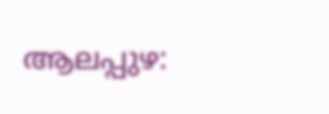ആലപ്പുഴ: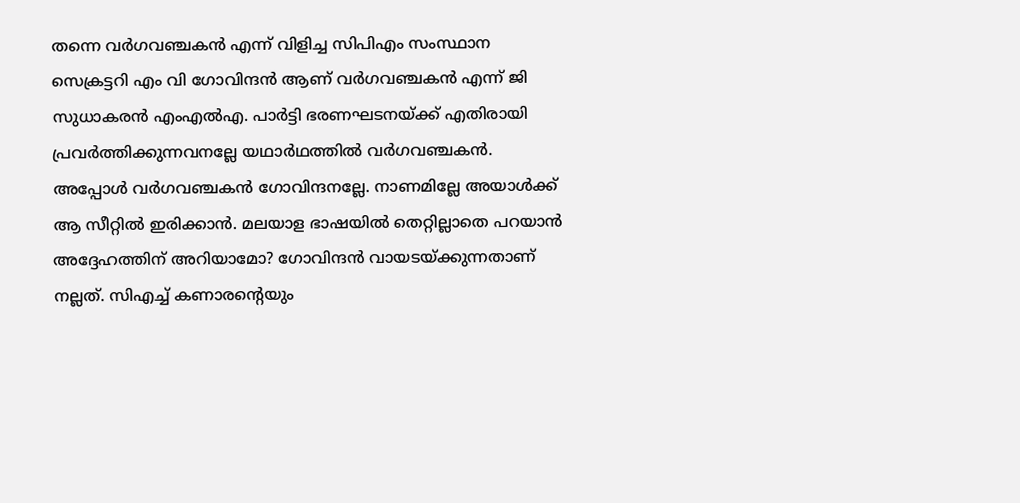തന്നെ വര്‍ഗവഞ്ചകന്‍ എന്ന് വിളിച്ച സിപിഎം സംസ്ഥാന സെക്രട്ടറി എം വി ഗോവിന്ദന്‍ ആണ് വര്‍ഗവഞ്ചകന്‍ എന്ന് ജി സുധാകരന്‍ എംഎല്‍എ. പാര്‍ട്ടി ഭരണഘടനയ്ക്ക് എതിരായി പ്രവര്‍ത്തിക്കുന്നവനല്ലേ യഥാര്‍ഥത്തില്‍ വര്‍ഗവഞ്ചകന്‍. അപ്പോള്‍ വര്‍ഗവഞ്ചകന്‍ ഗോവിന്ദനല്ലേ. നാണമില്ലേ അയാള്‍ക്ക് ആ സീറ്റില്‍ ഇരിക്കാന്‍. മലയാള ഭാഷയില്‍ തെറ്റില്ലാതെ പറയാന്‍ അദ്ദേഹത്തിന് അറിയാമോ? ഗോവിന്ദന്‍ വായടയ്ക്കുന്നതാണ് നല്ലത്. സിഎച്ച് കണാരന്റെയും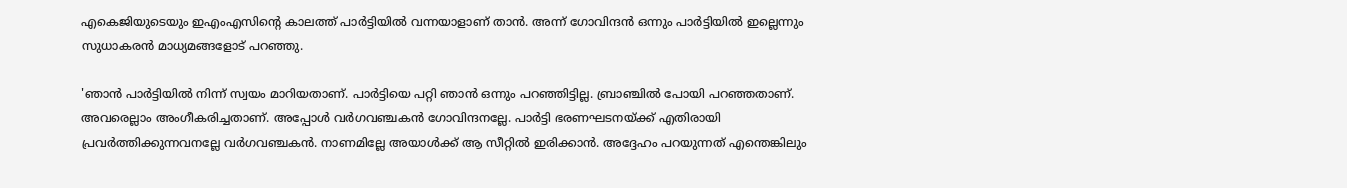എകെജിയുടെയും ഇഎംഎസിന്റെ കാലത്ത് പാര്‍ട്ടിയില്‍ വന്നയാളാണ് താന്‍. അന്ന് ഗോവിന്ദന്‍ ഒന്നും പാര്‍ട്ടിയില്‍ ഇല്ലെന്നും സുധാകരന്‍ മാധ്യമങ്ങളോട് പറഞ്ഞു.

'ഞാന്‍ പാര്‍ട്ടിയില്‍ നിന്ന് സ്വയം മാറിയതാണ്. പാര്‍ട്ടിയെ പറ്റി ഞാന്‍ ഒന്നും പറഞ്ഞിട്ടില്ല. ബ്രാഞ്ചില്‍ പോയി പറഞ്ഞതാണ്. അവരെല്ലാം അംഗീകരിച്ചതാണ്. അപ്പോള്‍ വര്‍ഗവഞ്ചകന്‍ ഗോവിന്ദനല്ലേ. പാര്‍ട്ടി ഭരണഘടനയ്ക്ക് എതിരായി പ്രവര്‍ത്തിക്കുന്നവനല്ലേ വര്‍ഗവഞ്ചകന്‍. നാണമില്ലേ അയാള്‍ക്ക് ആ സീറ്റില്‍ ഇരിക്കാന്‍. അദ്ദേഹം പറയുന്നത് എന്തെങ്കിലും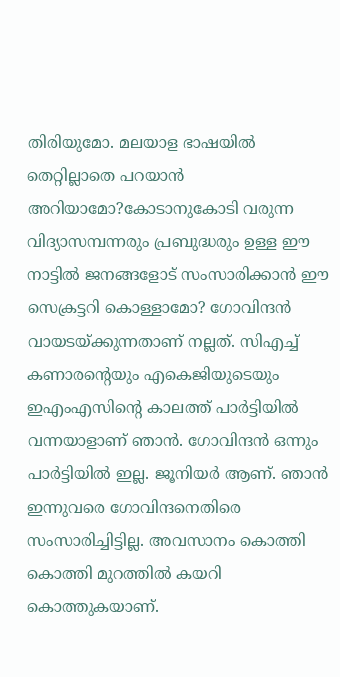തിരിയുമോ. മലയാള ഭാഷയില്‍ തെറ്റില്ലാതെ പറയാന്‍ അറിയാമോ?കോടാനുകോടി വരുന്ന വിദ്യാസമ്പന്നരും പ്രബുദ്ധരും ഉള്ള ഈ നാട്ടില്‍ ജനങ്ങളോട് സംസാരിക്കാന്‍ ഈ സെക്രട്ടറി കൊള്ളാമോ? ഗോവിന്ദന്‍ വായടയ്ക്കുന്നതാണ് നല്ലത്. സിഎച്ച് കണാരന്റെയും എകെജിയുടെയും ഇഎംഎസിന്റെ കാലത്ത് പാര്‍ട്ടിയില്‍ വന്നയാളാണ് ഞാന്‍. ഗോവിന്ദന്‍ ഒന്നും പാര്‍ട്ടിയില്‍ ഇല്ല. ജൂനിയര്‍ ആണ്. ഞാന്‍ ഇന്നുവരെ ഗോവിന്ദനെതിരെ സംസാരിച്ചിട്ടില്ല. അവസാനം കൊത്തി കൊത്തി മുറത്തില്‍ കയറി കൊത്തുകയാണ്.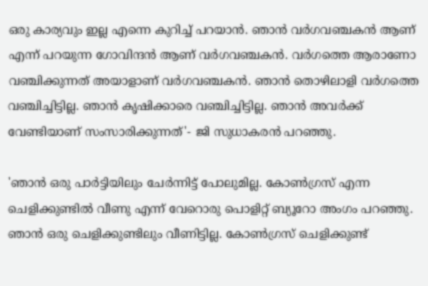ഒരു കാര്യവും ഇല്ല എന്നെ കുറിച്ച് പറയാന്‍. ഞാന്‍ വര്‍ഗവഞ്ചകന്‍ ആണ് എന്ന് പറയുന്ന ഗോവിന്ദന്‍ ആണ് വര്‍ഗവഞ്ചകന്‍. വര്‍ഗത്തെ ആരാണോ വഞ്ചിക്കുന്നത് അയാളാണ് വര്‍ഗവഞ്ചകന്‍. ഞാന്‍ തൊഴിലാളി വര്‍ഗത്തെ വഞ്ചിച്ചിട്ടില്ല. ഞാന്‍ കൃഷിക്കാരെ വഞ്ചിച്ചിട്ടില്ല. ഞാന്‍ അവര്‍ക്ക് വേണ്ടിയാണ് സംസാരിക്കുന്നത്'- ജി സുധാകരന്‍ പറഞ്ഞു.

'ഞാന്‍ ഒരു പാര്‍ട്ടിയിലും ചേര്‍ന്നിട്ട് പോലുമില്ല. കോണ്‍ഗ്രസ് എന്ന ചെളിക്കുണ്ടില്‍ വീണു എന്ന് വേറൊരു പൊളിറ്റ് ബ്യൂറോ അംഗം പറഞ്ഞു. ഞാന്‍ ഒരു ചെളിക്കുണ്ടിലും വീണിട്ടില്ല. കോണ്‍ഗ്രസ് ചെളിക്കുണ്ട്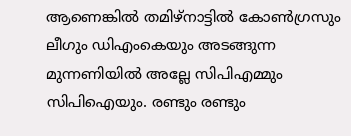ആണെങ്കില്‍ തമിഴ്‌നാട്ടില്‍ കോണ്‍ഗ്രസും ലീഗും ഡിഎംകെയും അടങ്ങുന്ന മുന്നണിയില്‍ അല്ലേ സിപിഎമ്മും സിപിഐയും. രണ്ടും രണ്ടും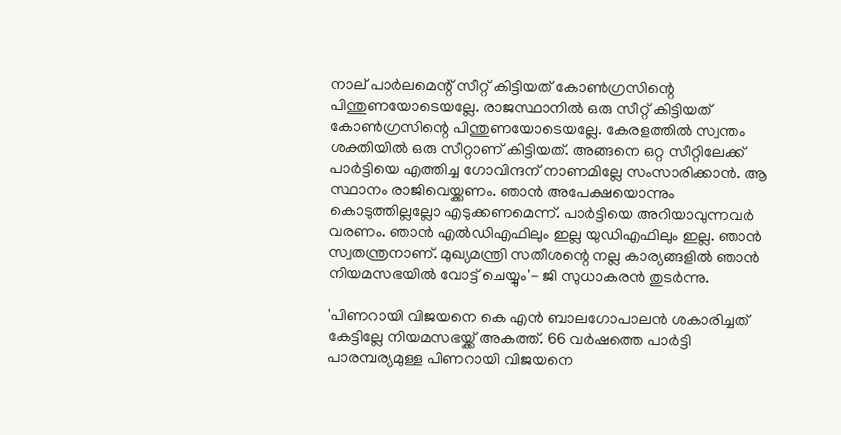നാല് പാര്‍ലമെന്റ് സീറ്റ് കിട്ടിയത് കോണ്‍ഗ്രസിന്റെ പിന്തുണയോടെയല്ലേ. രാജസ്ഥാനില്‍ ഒരു സീറ്റ് കിട്ടിയത് കോണ്‍ഗ്രസിന്റെ പിന്തുണയോടെയല്ലേ. കേരളത്തില്‍ സ്വന്തം ശക്തിയില്‍ ഒരു സീറ്റാണ് കിട്ടിയത്. അങ്ങനെ ഒറ്റ സീറ്റിലേക്ക് പാര്‍ട്ടിയെ എത്തിച്ച ഗോവിന്ദന് നാണമില്ലേ സംസാരിക്കാന്‍. ആ സ്ഥാനം രാജിവെയ്ക്കണം. ഞാന്‍ അപേക്ഷയൊന്നും കൊടുത്തില്ലല്ലോ എടുക്കണമെന്ന്. പാര്‍ട്ടിയെ അറിയാവുന്നവര്‍ വരണം. ഞാന്‍ എല്‍ഡിഎഫിലും ഇല്ല യുഡിഎഫിലും ഇല്ല. ഞാന്‍ സ്വതന്ത്രനാണ്. മുഖ്യമന്ത്രി സതീശന്റെ നല്ല കാര്യങ്ങളില്‍ ഞാന്‍ നിയമസഭയില്‍ വോട്ട് ചെയ്യും'- ജി സുധാകരന്‍ തുടര്‍ന്നു.

'പിണറായി വിജയനെ കെ എന്‍ ബാലഗോപാലന്‍ ശകാരിച്ചത് കേട്ടില്ലേ നിയമസഭയ്ക്ക് അകത്ത്. 66 വര്‍ഷത്തെ പാര്‍ട്ടി പാരമ്പര്യമുള്ള പിണറായി വിജയനെ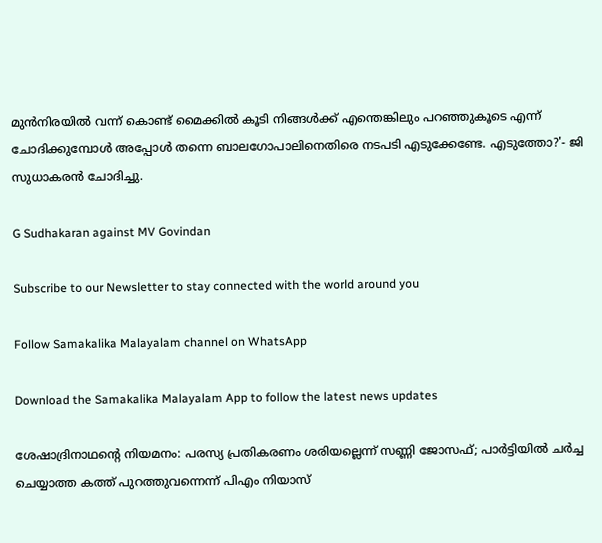മുന്‍നിരയില്‍ വന്ന് കൊണ്ട് മൈക്കില്‍ കൂടി നിങ്ങള്‍ക്ക് എന്തെങ്കിലും പറഞ്ഞുകൂടെ എന്ന് ചോദിക്കുമ്പോള്‍ അപ്പോള്‍ തന്നെ ബാലഗോപാലിനെതിരെ നടപടി എടുക്കേണ്ടേ. എടുത്തോ?'- ജി സുധാകരന്‍ ചോദിച്ചു.

G Sudhakaran against MV Govindan

Subscribe to our Newsletter to stay connected with the world around you

Follow Samakalika Malayalam channel on WhatsApp

Download the Samakalika Malayalam App to follow the latest news updates

ശേഷാദ്രിനാഥന്റെ നിയമനം: പരസ്യ പ്രതികരണം ശരിയല്ലെന്ന് സണ്ണി ജോസഫ്; പാര്‍ട്ടിയില്‍ ചര്‍ച്ച ചെയ്യാത്ത കത്ത് പുറത്തുവന്നെന്ന് പിഎം നിയാസ്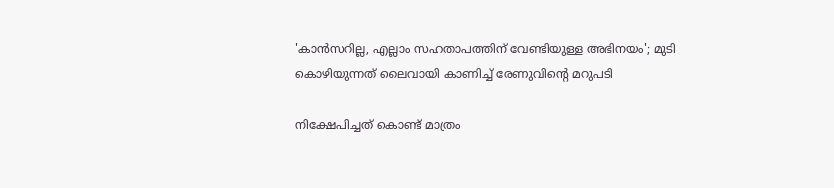'കാന്‍സറില്ല, എല്ലാം സഹതാപത്തിന് വേണ്ടിയുള്ള അഭിനയം'; മുടി കൊഴിയുന്നത് ലൈവായി കാണിച്ച് രേണുവിന്റെ മറുപടി

നിക്ഷേപിച്ചത് കൊണ്ട് മാത്രം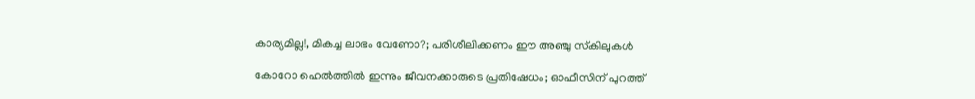കാര്യമില്ല!, മികച്ച ലാഭം വേണോ?; പരിശീലിക്കണം ഈ അഞ്ചു സ്‌കിലുകള്‍

കോറോ ഹെൽത്തിൽ ഇന്നും ജീവനക്കാരുടെ പ്രതിഷേധം; ഓഫീസിന് പുറത്ത്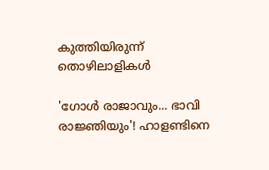കുത്തിയിരുന്ന് തൊഴിലാളികൾ

'ഗോൾ രാജാവും... ഭാവി രാജ്ഞിയും'! ഹാളണ്ടിനെ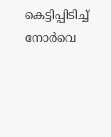കെട്ടിപ്പിടിച്ച് നോർവെ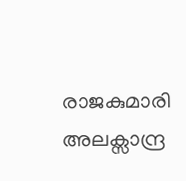രാജകുമാരി അലക്സാന്ദ്ര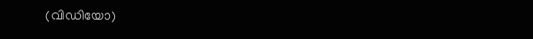(വിഡിയോ)